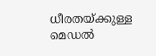ധീരതയ്ക്കുള്ള മെഡൽ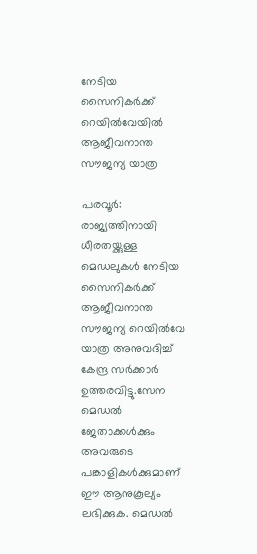നേടിയ സൈനികർക്ക് റെയിൽവേയിൽ ആജീവനാന്ത സൗജന്യ യാത്ര

പരവൂർ: രാജ്യത്തിനായി ധീരതയ്ക്കുള്ള മെഡലുകൾ നേടിയ സൈനികർക്ക് ആജീവനാന്ത സൗജന്യ റെയിൽവേ യാത്ര അനുവദിച്ച് കേന്ദ്ര സർക്കാർ ഉത്തരവിട്ടു.സേന മെഡൽ ജേതാക്കൾക്കും അവരുടെ പങ്കാളികൾക്കുമാണ് ഈ ആനുകൂല്യം ലഭിക്കുക. മെഡൽ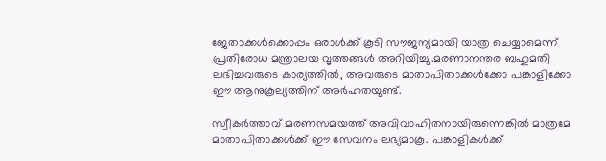ജേതാക്കൾക്കൊപ്പം ഒരാൾക്ക് കൂടി സൗജന്യമായി യാത്ര ചെയ്യാമെന്ന് പ്രതിരോധ മന്ത്രാലയ വൃത്തങ്ങൾ അറിയിച്ചു.മരണാനന്തര ബഹുമതി ലഭിച്ചവരുടെ കാര്യത്തിൽ, അവരുടെ മാതാപിതാക്കൾക്കോ പങ്കാളിക്കോ ഈ ആനുകൂല്യത്തിന് അർഹതയുണ്ട്.

സ്വീകർത്താവ് മരണസമയത്ത് അവിവാഹിതനായിരുന്നെങ്കിൽ മാത്രമേ മാതാപിതാക്കൾക്ക് ഈ സേവനം ലഭ്യമാകൂ. പങ്കാളികൾക്ക്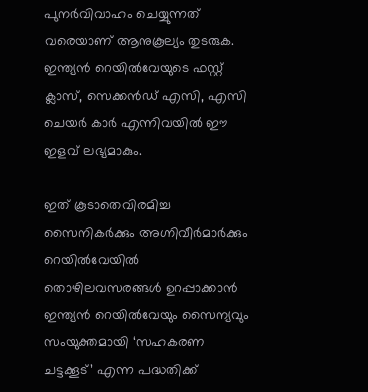പുനർവിവാഹം ചെയ്യുന്നത് വരെയാണ് ആനുകൂല്യം തുടരുക. ഇന്ത്യൻ റെയിൽവേയുടെ ഫസ്റ്റ് ക്ലാസ്, സെക്കൻഡ് എസി, എസി ചെയർ കാർ എന്നിവയിൽ ഈ ഇളവ് ലഭ്യമാകും.

ഇത് കൂടാതെവിരമിച്ച സൈനികർക്കും അഗ്നിവീർമാർക്കും റെയിൽവേയിൽ തൊഴിലവസരങ്ങൾ ഉറപ്പാക്കാൻ ഇന്ത്യൻ റെയിൽവേയും സൈന്യവും സംയുക്തമായി ‘സഹകരണ ചട്ടക്കൂട്’ എന്ന പദ്ധതിക്ക്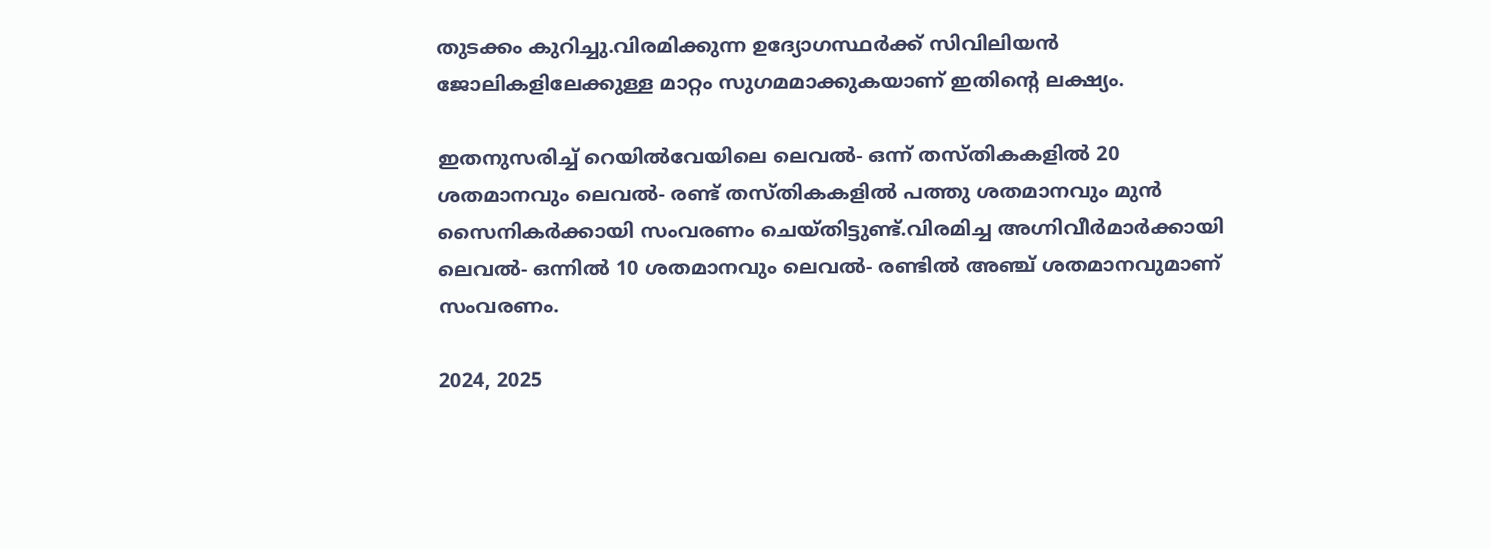തുടക്കം കുറിച്ചു.വിരമിക്കുന്ന ഉദ്യോഗസ്ഥർക്ക് സിവിലിയൻ ജോലികളിലേക്കുള്ള മാറ്റം സുഗമമാക്കുകയാണ് ഇതിന്റെ ലക്ഷ്യം.

ഇതനുസരിച്ച് റെയിൽവേയിലെ ലെവൽ- ഒന്ന് തസ്തികകളിൽ 20 ശതമാനവും ലെവൽ- രണ്ട് തസ്തികകളിൽ പത്തു ശതമാനവും മുൻ സൈനികർക്കായി സംവരണം ചെയ്തിട്ടുണ്ട്.വിരമിച്ച അഗ്നിവീർമാർക്കായി ലെവൽ- ഒന്നിൽ 10 ശതമാനവും ലെവൽ- രണ്ടിൽ അഞ്ച് ശതമാനവുമാണ് സംവരണം.

2024, 2025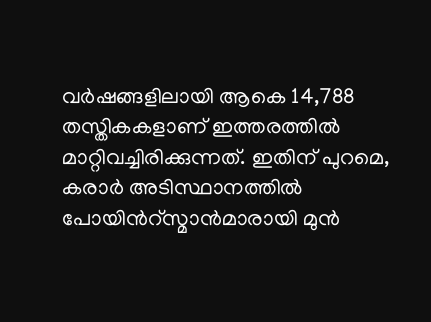വർഷങ്ങളിലായി ആകെ 14,788 തസ്തികകളാണ് ഇത്തരത്തിൽ മാറ്റിവച്ചിരിക്കുന്നത്. ഇതിന് പുറമെ, കരാർ അടിസ്ഥാനത്തിൽ പോയിന്‍റ്സ്മാൻമാരായി മുൻ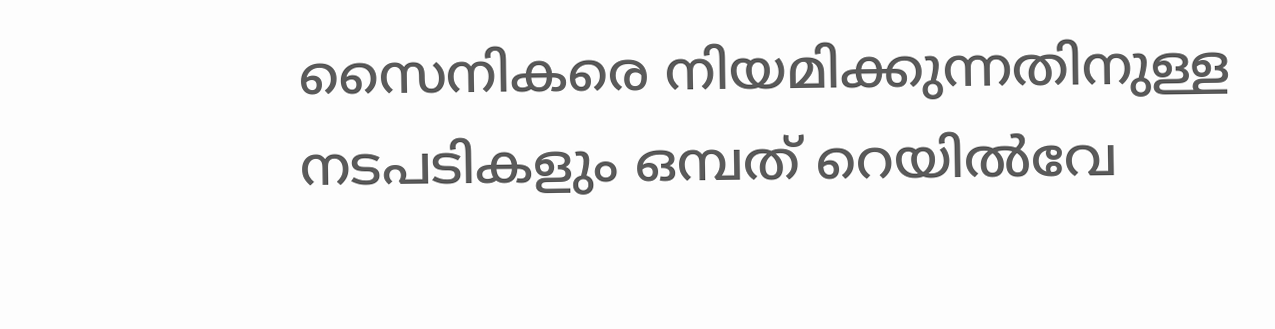സൈനികരെ നിയമിക്കുന്നതിനുള്ള നടപടികളും ഒമ്പത് റെയിൽവേ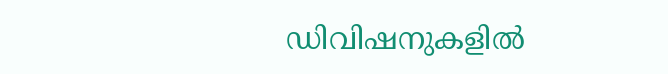ഡിവിഷനുകളിൽ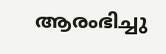ആരംഭിച്ചു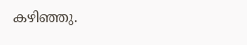കഴിഞ്ഞു.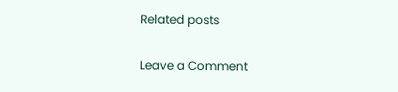Related posts

Leave a Comment